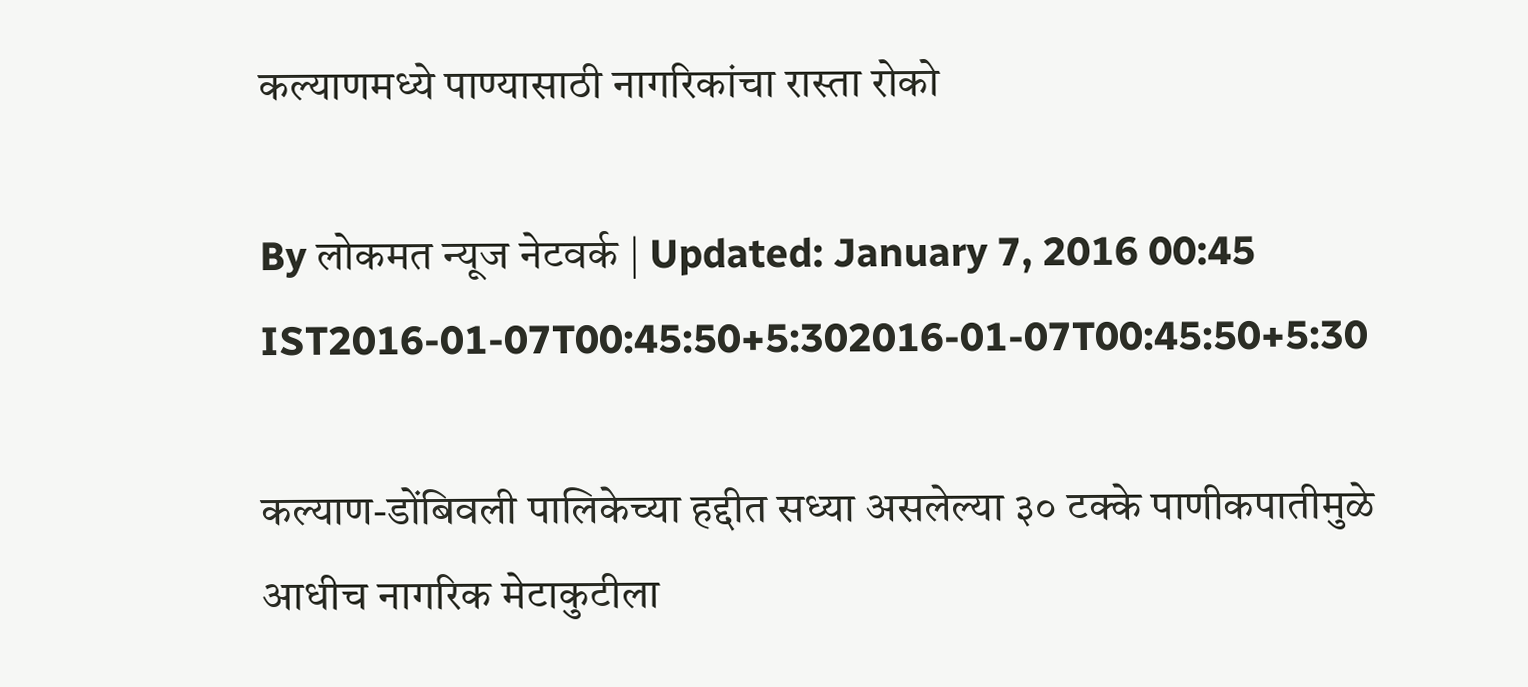कल्याणमध्ये पाण्यासाठी नागरिकांचा रास्ता रोको

By लोकमत न्यूज नेटवर्क | Updated: January 7, 2016 00:45 IST2016-01-07T00:45:50+5:302016-01-07T00:45:50+5:30

कल्याण-डोंबिवली पालिकेच्या हद्दीत सध्या असलेल्या ३० टक्के पाणीकपातीमुळे आधीच नागरिक मेटाकुटीला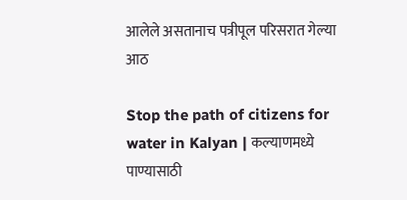आलेले असतानाच पत्रीपूल परिसरात गेल्या आठ

Stop the path of citizens for water in Kalyan | कल्याणमध्ये पाण्यासाठी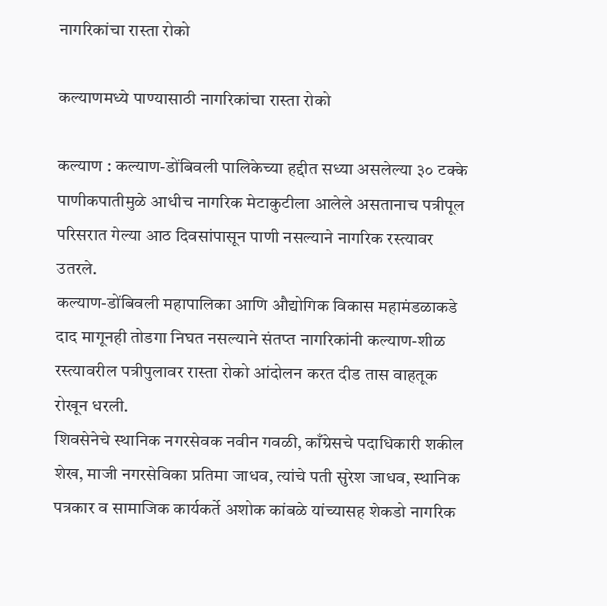नागरिकांचा रास्ता रोको

कल्याणमध्ये पाण्यासाठी नागरिकांचा रास्ता रोको

कल्याण : कल्याण-डोंबिवली पालिकेच्या हद्दीत सध्या असलेल्या ३० टक्के पाणीकपातीमुळे आधीच नागरिक मेटाकुटीला आलेले असतानाच पत्रीपूल परिसरात गेल्या आठ दिवसांपासून पाणी नसल्याने नागरिक रस्त्यावर उतरले.
कल्याण-डोंबिवली महापालिका आणि औद्योगिक विकास महामंडळाकडे दाद मागूनही तोडगा निघत नसल्याने संतप्त नागरिकांनी कल्याण-शीळ रस्त्यावरील पत्रीपुलावर रास्ता रोको आंदोलन करत दीड तास वाहतूक रोखून धरली.
शिवसेनेचे स्थानिक नगरसेवक नवीन गवळी, काँग्रेसचे पदाधिकारी शकील शेख, माजी नगरसेविका प्रतिमा जाधव, त्यांचे पती सुरेश जाधव, स्थानिक पत्रकार व सामाजिक कार्यकर्ते अशोक कांबळे यांच्यासह शेकडो नागरिक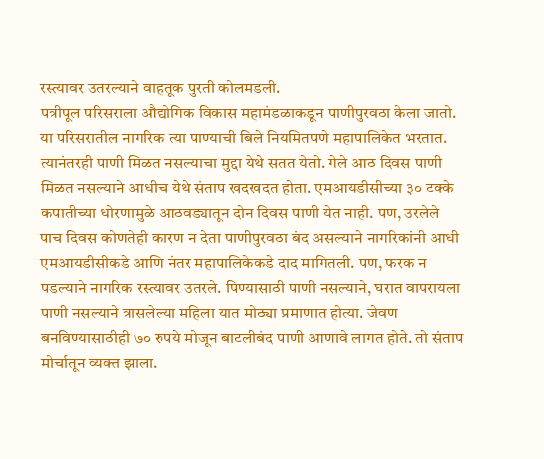रस्त्यावर उतरल्याने वाहतूक पुरती कोलमडली.
पत्रीपूल परिसराला औद्योगिक विकास महामंडळाकडून पाणीपुरवठा केला जातो. या परिसरातील नागरिक त्या पाण्याची बिले नियमितपणे महापालिकेत भरतात. त्यानंतरही पाणी मिळत नसल्याचा मुद्दा येथे सतत येतो. गेले आठ दिवस पाणी मिळत नसल्याने आधीच येथे संताप खदखदत होता. एमआयडीसीच्या ३० टक्के कपातीच्या धोरणामुळे आठवड्यातून दोन दिवस पाणी येत नाही. पण, उरलेले पाच दिवस कोणतेही कारण न देता पाणीपुरवठा बंद असल्याने नागरिकांनी आधी एमआयडीसीकडे आणि नंतर महापालिकेकडे दाद मागितली. पण, फरक न पडल्याने नागरिक रस्त्यावर उतरले. पिण्यासाठी पाणी नसल्याने, घरात वापरायला पाणी नसल्याने त्रासलेल्या महिला यात मोठ्या प्रमाणात होत्या. जेवण बनविण्यासाठीही ७० रुपये मोजून बाटलीबंद पाणी आणावे लागत होते. तो संताप मोर्चातून व्यक्त झाला.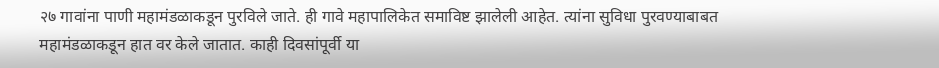२७ गावांना पाणी महामंडळाकडून पुरविले जाते. ही गावे महापालिकेत समाविष्ट झालेली आहेत. त्यांना सुविधा पुरवण्याबाबत महामंडळाकडून हात वर केले जातात. काही दिवसांपूर्वी या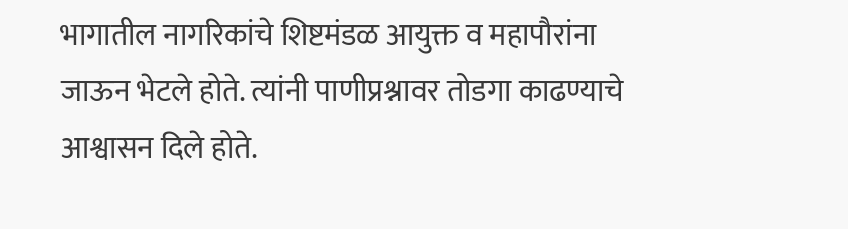भागातील नागरिकांचे शिष्टमंडळ आयुक्त व महापौरांना जाऊन भेटले होते. त्यांनी पाणीप्रश्नावर तोडगा काढण्याचे आश्वासन दिले होते.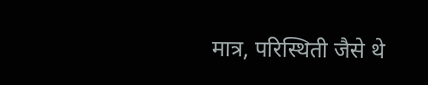मात्र, परिस्थिती जैसे थे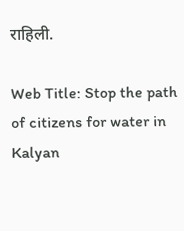राहिली.

Web Title: Stop the path of citizens for water in Kalyan